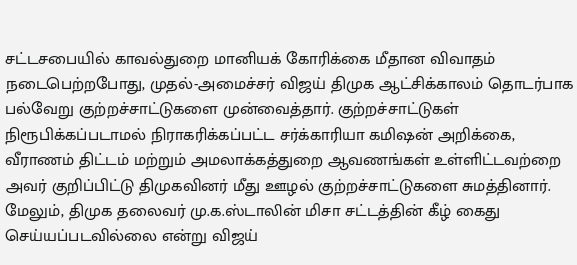சட்டசபையில் காவல்துறை மானியக் கோரிக்கை மீதான விவாதம் நடைபெற்றபோது, முதல்-அமைச்சர் விஜய் திமுக ஆட்சிக்காலம் தொடர்பாக பல்வேறு குற்றச்சாட்டுகளை முன்வைத்தார். குற்றச்சாட்டுகள் நிரூபிக்கப்படாமல் நிராகரிக்கப்பட்ட சர்க்காரியா கமிஷன் அறிக்கை, வீராணம் திட்டம் மற்றும் அமலாக்கத்துறை ஆவணங்கள் உள்ளிட்டவற்றை அவர் குறிப்பிட்டு திமுகவினர் மீது ஊழல் குற்றச்சாட்டுகளை சுமத்தினார். மேலும், திமுக தலைவர் மு.க.ஸ்டாலின் மிசா சட்டத்தின் கீழ் கைது செய்யப்படவில்லை என்று விஜய்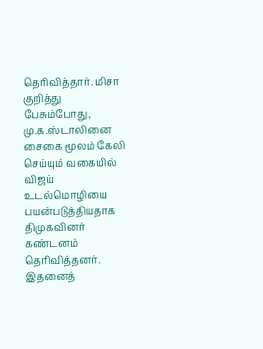தெரிவித்தார். மிசா குறித்து பேசும்போது, மு.க.ஸ்டாலினை சைகை மூலம் கேலி செய்யும் வகையில் விஜய் உடல்மொழியை பயன்படுத்தியதாக திமுகவினர் கண்டனம் தெரிவித்தனர். இதனைத்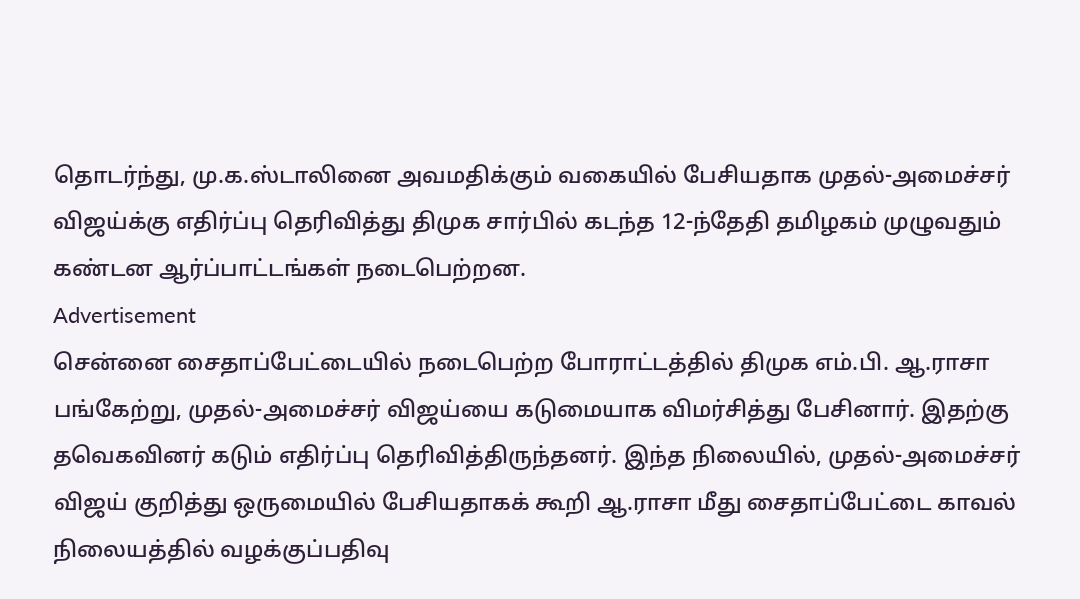தொடர்ந்து, மு.க.ஸ்டாலினை அவமதிக்கும் வகையில் பேசியதாக முதல்-அமைச்சர் விஜய்க்கு எதிர்ப்பு தெரிவித்து திமுக சார்பில் கடந்த 12-ந்தேதி தமிழகம் முழுவதும் கண்டன ஆர்ப்பாட்டங்கள் நடைபெற்றன.
Advertisement
சென்னை சைதாப்பேட்டையில் நடைபெற்ற போராட்டத்தில் திமுக எம்.பி. ஆ.ராசா பங்கேற்று, முதல்-அமைச்சர் விஜய்யை கடுமையாக விமர்சித்து பேசினார். இதற்கு தவெகவினர் கடும் எதிர்ப்பு தெரிவித்திருந்தனர். இந்த நிலையில், முதல்-அமைச்சர் விஜய் குறித்து ஒருமையில் பேசியதாகக் கூறி ஆ.ராசா மீது சைதாப்பேட்டை காவல் நிலையத்தில் வழக்குப்பதிவு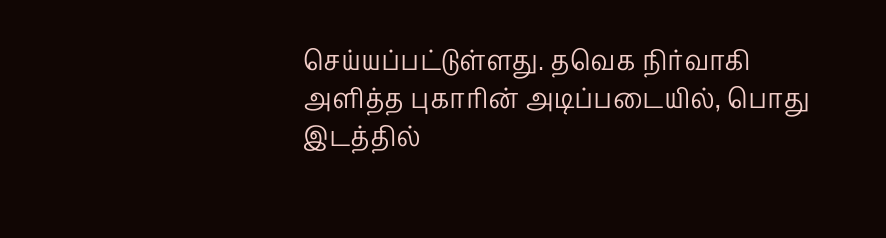செய்யப்பட்டுள்ளது. தவெக நிர்வாகி அளித்த புகாரின் அடிப்படையில், பொது இடத்தில்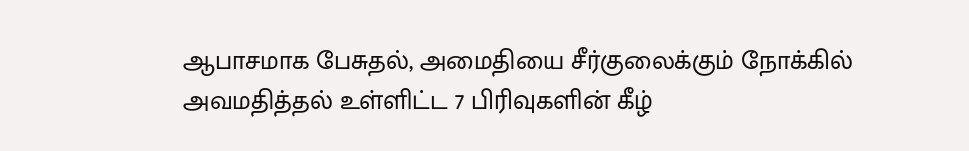ஆபாசமாக பேசுதல், அமைதியை சீர்குலைக்கும் நோக்கில் அவமதித்தல் உள்ளிட்ட 7 பிரிவுகளின் கீழ்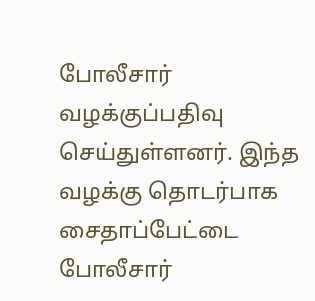போலீசார் வழக்குப்பதிவு செய்துள்ளனர். இந்த வழக்கு தொடர்பாக சைதாப்பேட்டை போலீசார்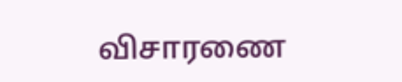விசாரணை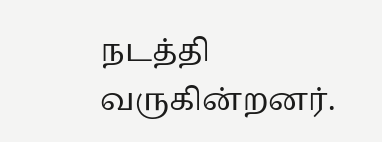நடத்தி வருகின்றனர்.